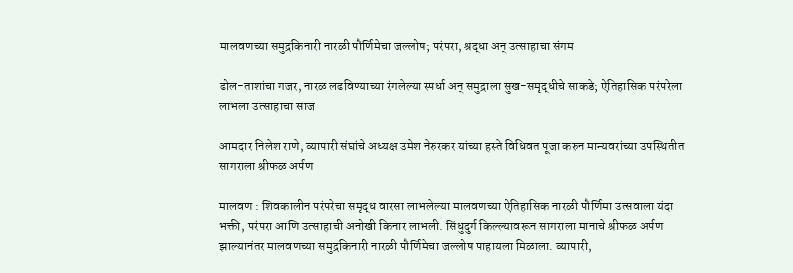मालवणच्या समुद्रकिनारी नारळी पौर्णिमेचा जल्लोष; परंपरा, श्रद्धा अन् उत्साहाचा संगम

ढोल-ताशांचा गजर, नारळ लढविण्याच्या रंगलेल्या स्पर्धा अन् समुद्राला सुख-समृद्धीचे साकडे; ऐतिहासिक परंपरेला लाभला उत्साहाचा साज

आमदार निलेश राणे, व्यापारी संघांचे अध्यक्ष उमेश नेरुरकर यांच्या हस्ते विधिवत पूजा करुन मान्यवरांच्या उपस्थितीत सागराला श्रीफळ अर्पण

मालवण : शिवकालीन परंपरेचा समृद्ध वारसा लाभलेल्या मालवणच्या ऐतिहासिक नारळी पौर्णिमा उत्सवाला यंदा भक्ती, परंपरा आणि उत्साहाची अनोखी किनार लाभली. सिंधुदुर्ग किल्ल्यावरून सागराला मानाचे श्रीफळ अर्पण झाल्यानंतर मालवणच्या समुद्रकिनारी नारळी पौर्णिमेचा जल्लोष पाहायला मिळाला. व्यापारी,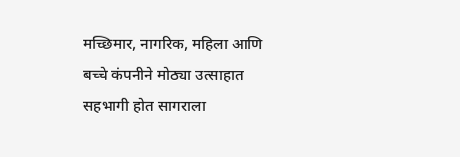मच्छिमार, नागरिक, महिला आणि बच्चे कंपनीने मोठ्या उत्साहात सहभागी होत सागराला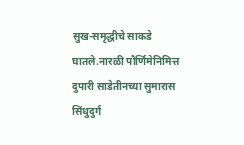सुख-समृद्धीचे साकडे घातले.नारळी पौर्णिमेनिमित्त दुपारी साडेतीनच्या सुमारास सिंधुदुर्ग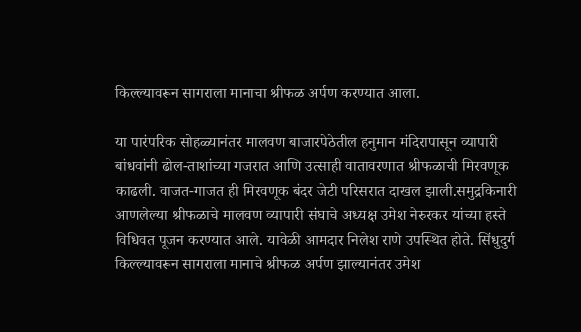किल्ल्यावरून सागराला मानाचा श्रीफळ अर्पण करण्यात आला.

या पारंपरिक सोहळ्यानंतर मालवण बाजारपेठेतील हनुमान मंदिरापासून व्यापारी बांधवांनी ढोल-ताशांच्या गजरात आणि उत्साही वातावरणात श्रीफळाची मिरवणूक काढली. वाजत-गाजत ही मिरवणूक बंदर जेटी परिसरात दाखल झाली.समुद्रकिनारी आणलेल्या श्रीफळाचे मालवण व्यापारी संघाचे अध्यक्ष उमेश नेरुरकर यांच्या हस्ते विधिवत पूजन करण्यात आले. यावेळी आमदार निलेश राणे उपस्थित होते. सिंधुदुर्ग किल्ल्यावरून सागराला मानाचे श्रीफळ अर्पण झाल्यानंतर उमेश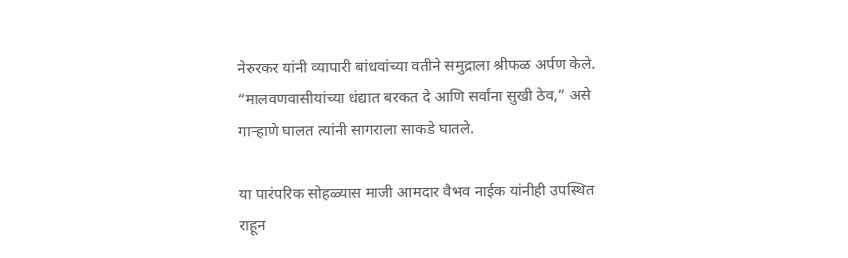नेरुरकर यांनी व्यापारी बांधवांच्या वतीने समुद्राला श्रीफळ अर्पण केले. “मालवणवासीयांच्या धंद्यात बरकत दे आणि सर्वांना सुखी ठेव,” असे गाऱ्हाणे घालत त्यांनी सागराला साकडे घातले.

या पारंपरिक सोहळ्यास माजी आमदार वैभव नाईक यांनीही उपस्थित राहून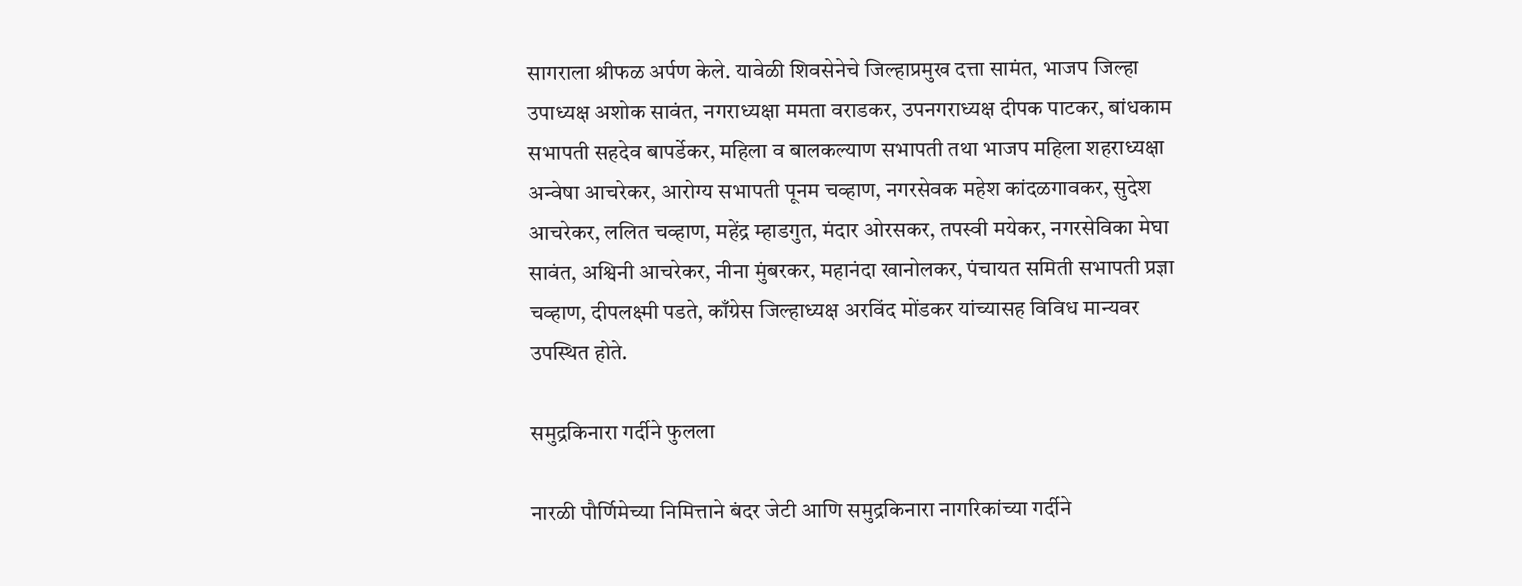सागराला श्रीफळ अर्पण केले. यावेळी शिवसेनेचे जिल्हाप्रमुख दत्ता सामंत, भाजप जिल्हा उपाध्यक्ष अशोक सावंत, नगराध्यक्षा ममता वराडकर, उपनगराध्यक्ष दीपक पाटकर, बांधकाम सभापती सहदेव बापर्डेकर, महिला व बालकल्याण सभापती तथा भाजप महिला शहराध्यक्षा अन्वेषा आचरेकर, आरोग्य सभापती पूनम चव्हाण, नगरसेवक महेश कांदळगावकर, सुदेश आचरेकर, ललित चव्हाण, महेंद्र म्हाडगुत, मंदार ओरसकर, तपस्वी मयेकर, नगरसेविका मेघा सावंत, अश्विनी आचरेकर, नीना मुंबरकर, महानंदा खानोलकर, पंचायत समिती सभापती प्रज्ञा चव्हाण, दीपलक्ष्मी पडते, काँग्रेस जिल्हाध्यक्ष अरविंद मोंडकर यांच्यासह विविध मान्यवर उपस्थित होते.

समुद्रकिनारा गर्दीने फुलला

नारळी पौर्णिमेच्या निमित्ताने बंदर जेटी आणि समुद्रकिनारा नागरिकांच्या गर्दीने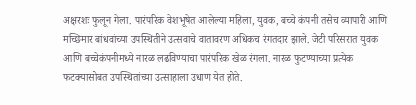अक्षरशः फुलून गेला. पारंपरिक वेशभूषेत आलेल्या महिला, युवक, बच्चे कंपनी तसेच व्यापारी आणि मच्छिमार बांधवांच्या उपस्थितीने उत्सवाचे वातावरण अधिकच रंगतदार झाले. जेटी परिसरात युवक आणि बच्चेकंपनीमध्ये नारळ लढविण्याचा पारंपरिक खेळ रंगला. नारळ फुटण्याच्या प्रत्येक फटक्यासोबत उपस्थितांच्या उत्साहाला उधाण येत होते.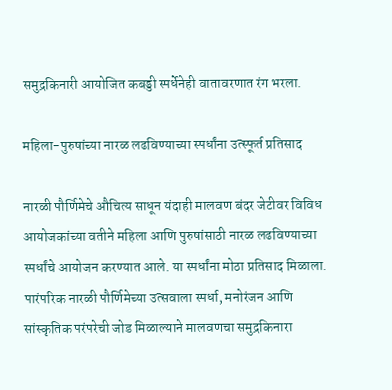समुद्रकिनारी आयोजित कबड्डी स्पर्धेनेही वातावरणात रंग भरला.

महिला-पुरुषांच्या नारळ लढविण्याच्या स्पर्धांना उत्स्फूर्त प्रतिसाद

नारळी पौर्णिमेचे औचित्य साधून यंदाही मालवण बंदर जेटीवर विविध आयोजकांच्या वतीने महिला आणि पुरुषांसाठी नारळ लढविण्याच्या स्पर्धांचे आयोजन करण्यात आले. या स्पर्धांना मोठा प्रतिसाद मिळाला. पारंपरिक नारळी पौर्णिमेच्या उत्सवाला स्पर्धा, मनोरंजन आणि सांस्कृतिक परंपरेची जोड मिळाल्याने मालवणचा समुद्रकिनारा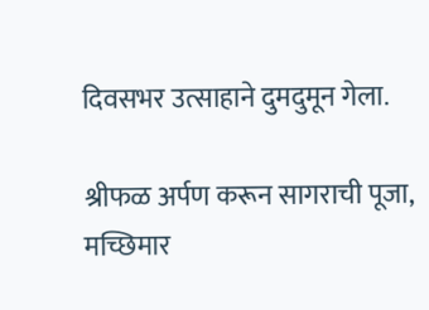दिवसभर उत्साहाने दुमदुमून गेला.

श्रीफळ अर्पण करून सागराची पूजा, मच्छिमार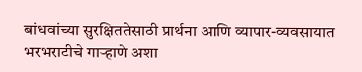बांधवांच्या सुरक्षिततेसाठी प्रार्थना आणि व्यापार-व्यवसायात भरभराटीचे गाऱ्हाणे अशा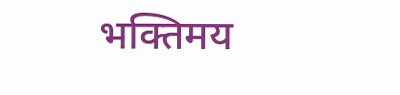भक्तिमय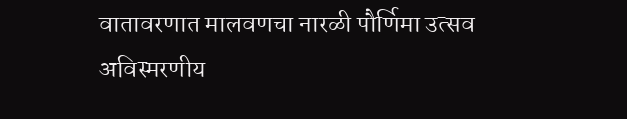वातावरणात मालवणचा नारळी पौर्णिमा उत्सव अविस्मरणीय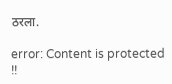ठरला.

error: Content is protected !!